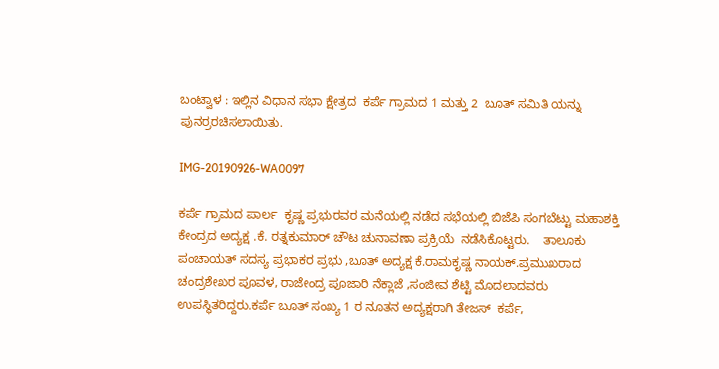ಬಂಟ್ವಾಳ : ಇಲ್ಲಿನ ವಿಧಾನ ಸಭಾ ಕ್ಷೇತ್ರದ  ಕರ್ಪೆ ಗ್ರಾಮದ 1 ಮತ್ತು 2  ಬೂತ್ ಸಮಿತಿ ಯನ್ನು ಪುನರ್ರರಚಿಸಲಾಯಿತು.

IMG-20190926-WA0097

ಕರ್ಪೆ ಗ್ರಾಮದ ಪಾರ್ಲ  ಕೃಷ್ಣ ಪ್ರಭುರವರ ಮನೆಯಲ್ಲಿ ನಡೆದ ಸಭೆಯಲ್ಲಿ ಬಿಜೆಪಿ ಸಂಗಬೆಟ್ಟು ಮಹಾಶಕ್ತಿ ಕೇಂದ್ರದ ಅದ್ಯಕ್ಷ .ಕೆ. ರತ್ನಕುಮಾರ್ ಚೌಟ ಚುನಾವಣಾ ಪ್ರಕ್ರಿಯೆ  ನಡೆಸಿಕೊಟ್ಟರು.    ತಾಲೂಕು ಪಂಚಾಯತ್ ಸದಸ್ಯ ಪ್ರಭಾಕರ ಪ್ರಭು ,ಬೂತ್ ಅದ್ಯಕ್ಷ ಕೆ.ರಾಮಕೃಷ್ಣ ನಾಯಕ್.ಪ್ರಮುಖರಾದ ಚಂದ್ರಶೇಖರ ಪೂವಳ, ರಾಜೇಂದ್ರ ಪೂಜಾರಿ ನೆಕ್ಲಾಜೆ ,ಸಂಜೀವ ಶೆಟ್ಟಿ ಮೊದಲಾದವರು  ಉಪಸ್ಥಿತರಿದ್ದರು.ಕರ್ಪೆ ಬೂತ್ ಸಂಖ್ಯ 1 ರ ನೂತನ ಅದ್ಯಕ್ಷರಾಗಿ ತೇಜಸ್  ಕರ್ಪೆ,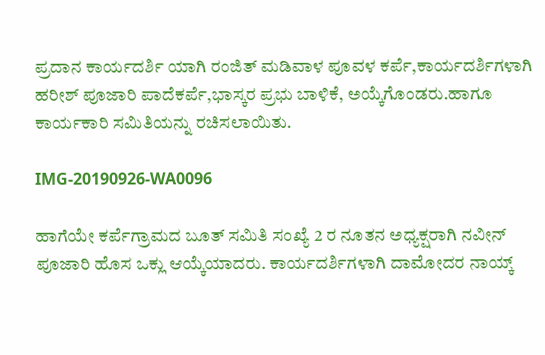ಪ್ರದಾನ ಕಾರ್ಯದರ್ಶಿ ಯಾಗಿ ರಂಜಿತ್ ಮಡಿವಾಳ ಪೂವಳ ಕರ್ಪೆ,ಕಾರ್ಯದರ್ಶಿಗಳಾಗಿ ಹರೀಶ್ ಪೂಜಾರಿ ಪಾದೆಕರ್ಪೆ,ಭಾಸ್ಕರ ಪ್ರಭು ಬಾಳಿಕೆ, ಅಯ್ಕೆಗೊಂಡರು.ಹಾಗೂ ಕಾರ್ಯಕಾರಿ ಸಮಿತಿಯನ್ನು ರಚಿಸಲಾಯಿತು.

IMG-20190926-WA0096

ಹಾಗೆಯೇ ಕರ್ಪೆಗ್ರಾಮದ ಬೂತ್ ಸಮಿತಿ ಸಂಖ್ಯೆ 2 ರ‍ ನೂತನ ಅಧ್ಯಕ್ಷರಾಗಿ ನವೀನ್  ಪೂಜಾರಿ ಹೊಸ ಒಕ್ಲು ಆಯ್ಕೆಯಾದರು. ಕಾರ್ಯದರ್ಶಿಗಳಾಗಿ ದಾಮೋದರ ನಾಯ್ಕ್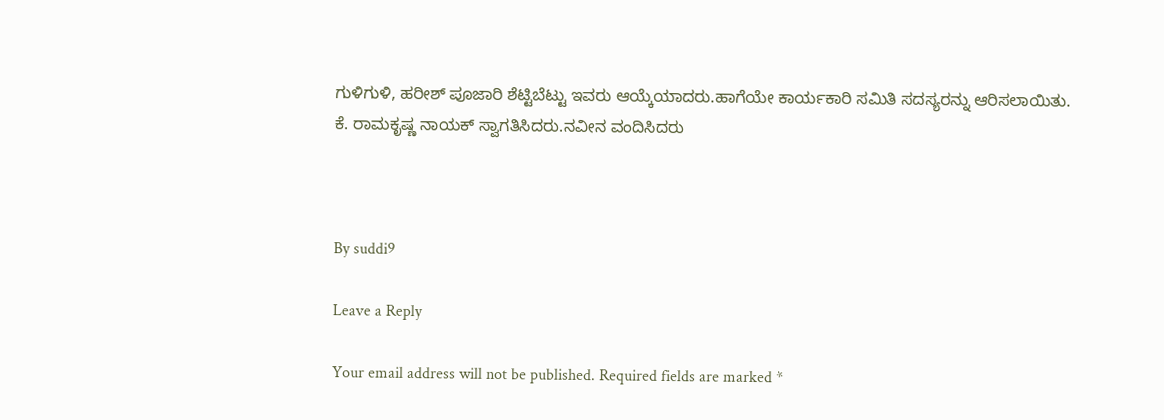ಗುಳಿಗುಳಿ, ಹರೀಶ್ ಪೂಜಾರಿ ಶೆಟ್ಟಿಬೆಟ್ಟು ಇವರು ಆಯ್ಕೆಯಾದರು.ಹಾಗೆಯೇ ಕಾರ್ಯಕಾರಿ ಸಮಿತಿ ಸದಸ್ಯರನ್ನು ಆರಿಸಲಾಯಿತು. ಕೆ. ರಾಮಕೃಷ್ಣ ನಾಯಕ್ ಸ್ವಾಗತಿಸಿದರು.ನವೀನ ವಂದಿಸಿದರು



By suddi9

Leave a Reply

Your email address will not be published. Required fields are marked *